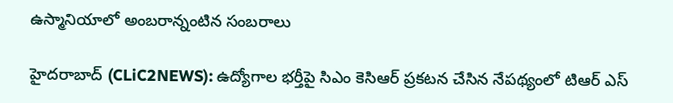ఉస్మానియాలో అంబ‌రాన్నంటిన‌ సంబ‌రాలు

హైద‌రాబాద్ (CLiC2NEWS): ఉద్యోగాల భ‌ర్తీపై సిఎం కెసిఆర్ ప్ర‌క‌ట‌న చేసిన నేప‌థ్యంలో టిఆర్ ఎస్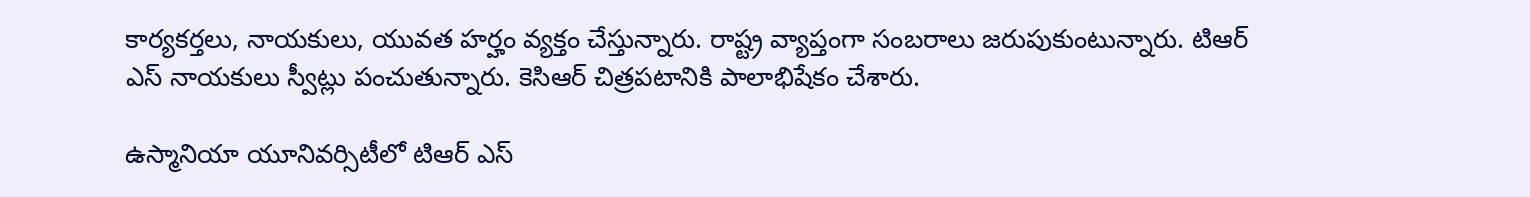కార్య‌క‌ర్త‌లు, నాయ‌కులు, యువ‌త‌ హ‌ర్హం వ్య‌క్తం చేస్తున్నారు. రాష్ట్ర వ్యాప్తంగా సంబ‌రాలు జ‌రుపుకుంటున్నారు. టిఆర్ ఎస్ నాయ‌కులు స్వీట్లు పంచుతున్నారు. కెసిఆర్ చిత్ర‌ప‌టానికి పాలాభిషేకం చేశారు.

ఉస్మానియా యూనివ‌ర్సిటీలో టిఆర్ ఎస్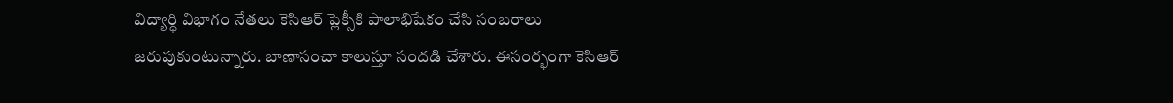విద్యార్ధి విభాగం నేత‌లు కెసిఆర్ ప్లెక్సీకి పాలాభిషేకం చేసి సంబ‌రాలు జ‌రుపుకుంటున్నారు. బాణాసంచా కాలుస్తూ సందడి చేశారు. ఈసంర్భంగా కెసిఆర్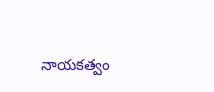నాయ‌క‌త్వం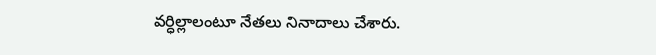వ‌ర్ధిల్లాలంటూ నేత‌లు నినాదాలు చేశారు.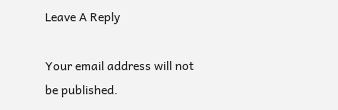Leave A Reply

Your email address will not be published.